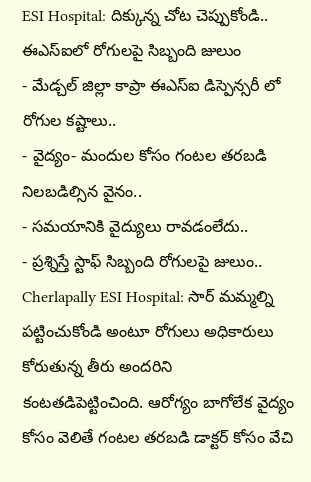ESI Hospital: దిక్కున్న చోట చెప్పుకోండి.. ఈఎస్ఐలో రోగులపై సిబ్బంది జులుం
- మేడ్చల్ జిల్లా కాప్రా ఈఎస్ఐ డిస్పెన్సరీ లో రోగుల కష్టాలు..
- వైద్యం- మందుల కోసం గంటల తరబడి నిలబడిల్సిన వైనం..
- సమయానికి వైద్యులు రావడంలేదు..
- ప్రశ్నిస్తే స్టాఫ్ సిబ్బంది రోగులపై జులుం..
Cherlapally ESI Hospital: సార్ మమ్మల్ని పట్టించుకోండి అంటూ రోగులు అధికారులు కోరుతున్న తీరు అందరిని కంటతడిపెట్టించింది. ఆరోగ్యం బాగోలేక వైద్యం కోసం వెలితే గంటల తరబడి డాక్టర్ కోసం వేచి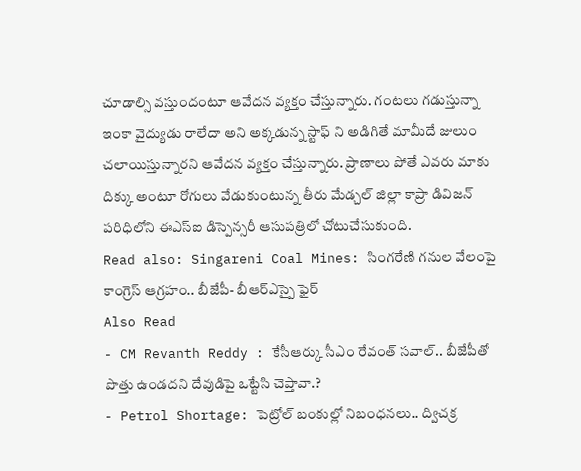చూడాల్సి వస్తుందంటూ ఆవేదన వ్యక్తం చేస్తున్నారు. గంటలు గడుస్తున్నా ఇంకా వైద్యుడు రాలేదా అని అక్కడున్న స్టాఫ్ ని అడిగితే మామీదే జులుం చలాయిస్తున్నారని ఆవేదన వ్యక్తం చేస్తున్నారు. ప్రాణాలు పోతే ఎవరు మాకు దిక్కు అంటూ రోగులు వేడుకుంటున్న తీరు మేడ్చల్ జిల్లా కాప్రా డివిజన్ పరిధిలోని ఈఎస్ఐ డిస్పెన్సరీ ఆసుపత్రిలో చోటుచేసుకుంది.
Read also: Singareni Coal Mines: సింగరేణి గనుల వేలంపై కాంగ్రెస్ ఆగ్రహం.. బీజేపీ- బీఆర్ఎస్పై ఫైర్
Also Read
- CM Revanth Reddy : కేసీఆర్కు సీఎం రేవంత్ సవాల్.. బీజేపీతో పొత్తు ఉండదని దేవుడిపై ఒట్టేసి చెప్తావా.?
- Petrol Shortage: పెట్రోల్ బంకుల్లో నిబంధనలు.. ద్విచక్ర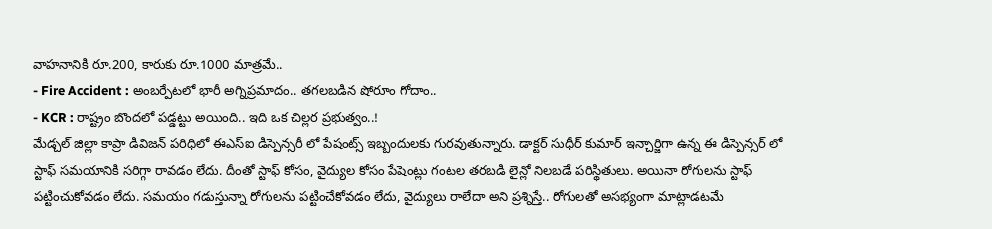వాహనానికి రూ.200, కారుకు రూ.1000 మాత్రమే..
- Fire Accident : అంబర్పేటలో భారీ అగ్నిప్రమాదం.. తగలబడిన షోరూం గోదాం..
- KCR : రాష్ట్రం బొందలో పడ్డట్టు అయింది.. ఇది ఒక చిల్లర ప్రభుత్వం..!
మేడ్చల్ జిల్లా కాప్రా డివిజన్ పరిధిలో ఈఎస్ఐ డిస్పెన్సరీ లో పేషంట్స్ ఇబ్బందులకు గురవుతున్నారు. డాక్టర్ సుధీర్ కుమార్ ఇన్చార్జిగా ఉన్న ఈ డిస్పెన్సర్ లో స్టాఫ్ సమయానికి సరిగ్గా రావడం లేదు. దీంతో స్టాఫ్ కోసం, వైద్యుల కోసం పేషెంట్లు గంటల తరబడి లైన్లో నిలబడే పరిస్థితులు. అయినా రోగులను స్టాఫ్ పట్టించుకోవడం లేదు. సమయం గడుస్తున్నా రోగులను పట్టించేకోవడం లేదు, వైద్యులు రాలేదా అని ప్రశ్నిస్తే.. రోగులతో అసభ్యంగా మాట్లాడటమే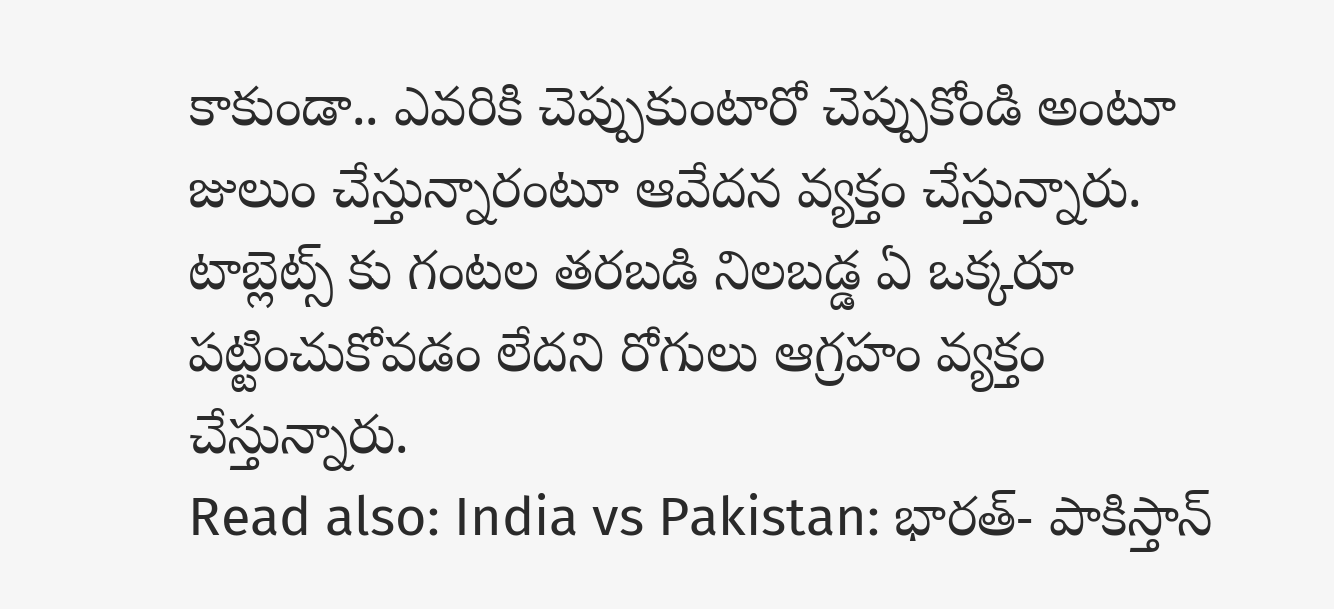కాకుండా.. ఎవరికి చెప్పుకుంటారో చెప్పుకోండి అంటూ జులుం చేస్తున్నారంటూ ఆవేదన వ్యక్తం చేస్తున్నారు. టాబ్లెట్స్ కు గంటల తరబడి నిలబడ్డ ఏ ఒక్కరూ పట్టించుకోవడం లేదని రోగులు ఆగ్రహం వ్యక్తం చేస్తున్నారు.
Read also: India vs Pakistan: భారత్- పాకిస్తాన్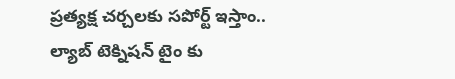ప్రత్యక్ష చర్చలకు సపోర్ట్ ఇస్తాం..
ల్యాబ్ టెక్నిషన్ టైం కు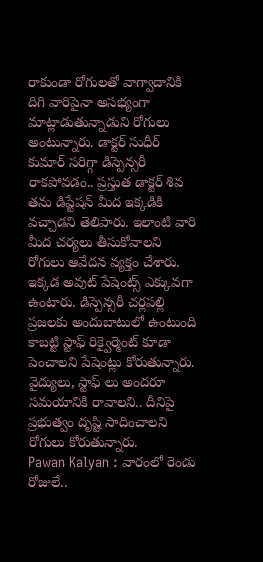రాకుండా రోగులతో వాగ్వాదానికి దిగి వారిపైనా అసభ్యంగా మాట్లాడుతున్నాడుని రోగులు అంటున్నారు. డాక్టర్ సుధీర్ కుమార్ సరిగ్గా డిస్పెన్సరీ రాకపోవడం.. ప్రస్తుత డాక్టర్ శివ తను డిప్టేషన్ మీద ఇక్కడికి వచ్చాడని తెలిపారు. ఇలాంటి వారి మీద చర్యలు తీసుకోవాలని రోగులు ఆవేదన వ్యక్తం చేశారు. ఇక్కడ అవుట్ పేషెంట్స్ ఎక్కువగా ఉంటారు. డిస్పెన్సరీ చర్లపల్లి ప్రజలకు అందుబాటులో ఉంటుంది కాబట్టి స్టాఫ్ రిక్వైర్మెంట్ కూడా పెంచాలని పేషెంట్లు కోరుతున్నారు. వైద్యులు, స్టాఫ్ లు అందరూ సమయానికి రావాలని.. దీనిపై ప్రభుత్వం దృష్టి సాదించాలని రోగులు కోరుతున్నారు.
Pawan Kalyan : వారంలో రెండు రోజులే..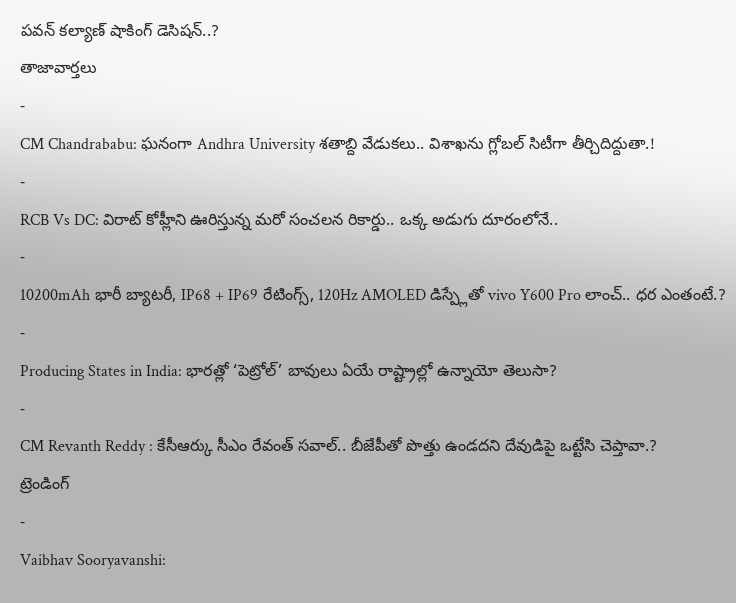పవన్ కల్యాణ్ షాకింగ్ డెసిషన్..?
తాజావార్తలు
-
CM Chandrababu: ఘనంగా Andhra University శతాబ్ది వేడుకలు.. విశాఖను గ్లోబల్ సిటీగా తీర్చిదిద్దుతా.!
-
RCB Vs DC: విరాట్ కోహ్లీని ఊరిస్తున్న మరో సంచలన రికార్డు.. ఒక్క అడుగు దూరంలోనే..
-
10200mAh భారీ బ్యాటరీ, IP68 + IP69 రేటింగ్స్, 120Hz AMOLED డిస్ప్లేతో vivo Y600 Pro లాంచ్.. ధర ఎంతంటే.?
-
Producing States in India: భారత్లో ‘పెట్రోల్’ బావులు ఏయే రాష్ట్రాల్లో ఉన్నాయో తెలుసా?
-
CM Revanth Reddy : కేసీఆర్కు సీఎం రేవంత్ సవాల్.. బీజేపీతో పొత్తు ఉండదని దేవుడిపై ఒట్టేసి చెప్తావా.?
ట్రెండింగ్
-
Vaibhav Sooryavanshi: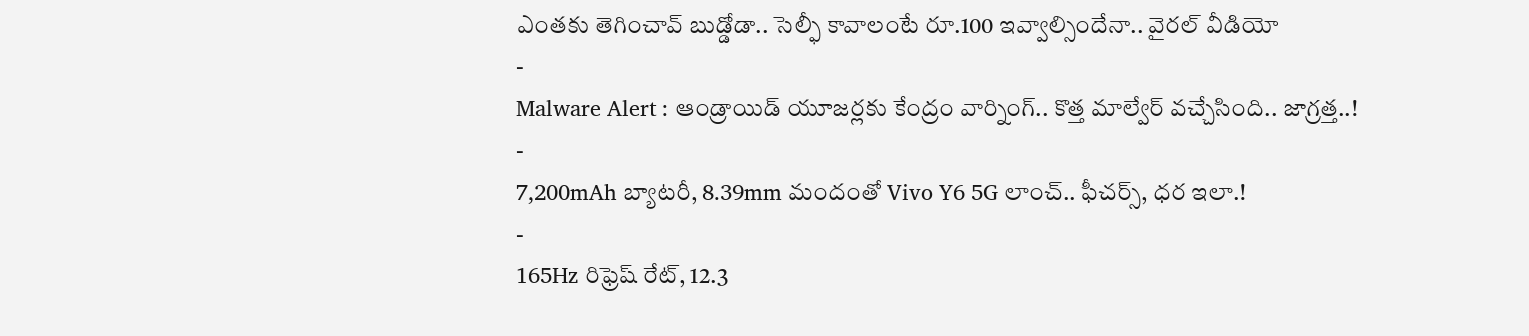ఎంతకు తెగించావ్ బుడ్డోడా.. సెల్ఫీ కావాలంటే రూ.100 ఇవ్వాల్సిందేనా.. వైరల్ వీడియో
-
Malware Alert : ఆండ్రాయిడ్ యూజర్లకు కేంద్రం వార్నింగ్.. కొత్త మాల్వేర్ వచ్చేసింది.. జాగ్రత్త..!
-
7,200mAh బ్యాటరీ, 8.39mm మందంతో Vivo Y6 5G లాంచ్.. ఫీచర్స్, ధర ఇలా.!
-
165Hz రిఫ్రెష్ రేట్, 12.3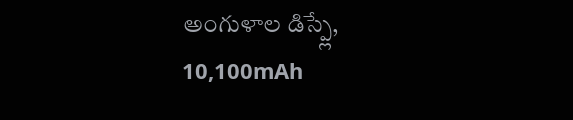అంగుళాల డిస్ప్లే, 10,100mAh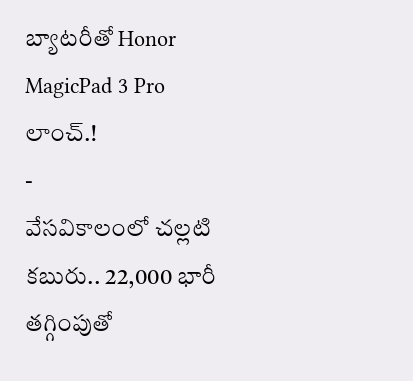బ్యాటరీతో Honor MagicPad 3 Pro లాంచ్.!
-
వేసవికాలంలో చల్లటి కబురు.. 22,000 భారీ తగ్గింపుతో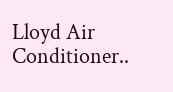Lloyd Air Conditioner..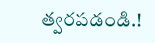త్వరపడండి.!